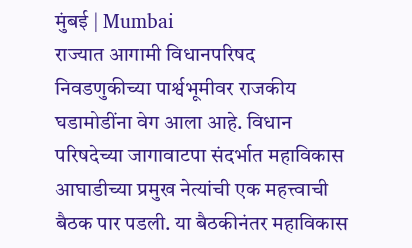मुंबई | Mumbai
राज्यात आगामी विधानपरिषद निवडणुकीच्या पार्श्वभूमीवर राजकीय घडामोडींना वेग आला आहे. विधान परिषदेच्या जागावाटपा संदर्भात महाविकास आघाडीच्या प्रमुख नेत्यांची एक महत्त्वाची बैठक पार पडली. या बैठकीनंतर महाविकास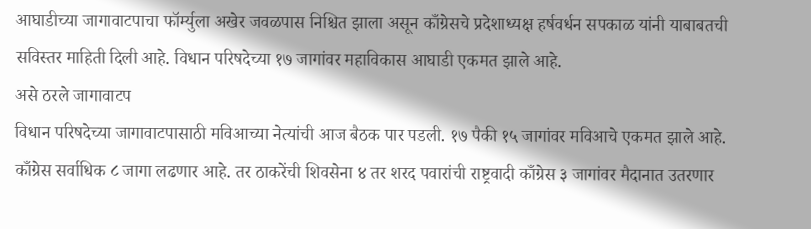आघाडीच्या जागावाटपाचा फॉर्म्युला अखेर जवळपास निश्चित झाला असून काँग्रेसचे प्रदेशाध्यक्ष हर्षवर्धन सपकाळ यांनी याबाबतची सविस्तर माहिती दिली आहे. विधान परिषदेच्या १७ जागांवर महाविकास आघाडी एकमत झाले आहे.
असे ठरले जागावाटप
विधान परिषदेच्या जागावाटपासाठी मविआच्या नेत्यांची आज बैठक पार पडली. १७ पैकी १५ जागांवर मविआचे एकमत झाले आहे. काँग्रेस सर्वाधिक ८ जागा लढणार आहे. तर ठाकरेंची शिवसेना ४ तर शरद पवारांची राष्ट्रवादी काँग्रेस ३ जागांवर मैदानात उतरणार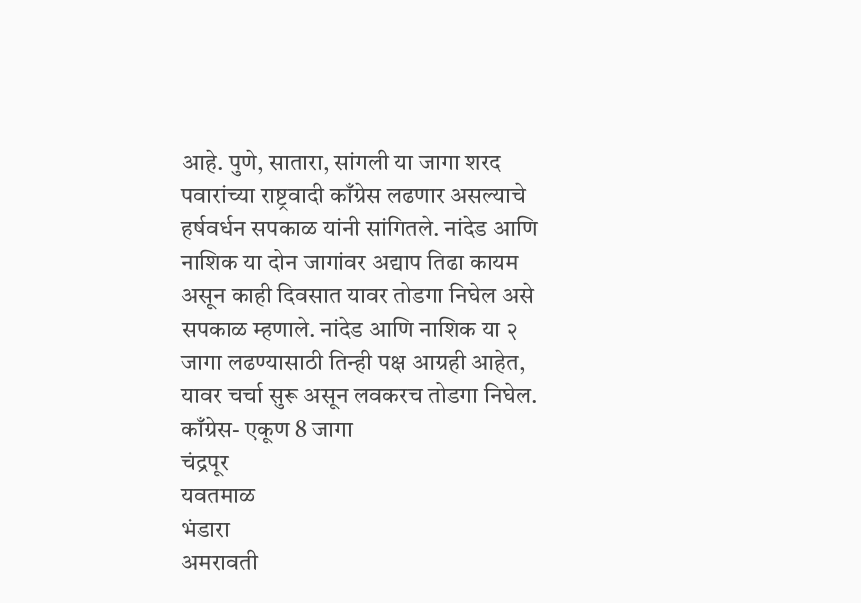आहे. पुणे, सातारा, सांगली या जागा शरद पवारांच्या राष्ट्रवादी काँग्रेस लढणार असल्याचे हर्षवर्धन सपकाळ यांनी सांगितले. नांदेड आणि नाशिक या दोन जागांवर अद्याप तिढा कायम असून काही दिवसात यावर तोडगा निघेल असे सपकाळ म्हणाले. नांदेड आणि नाशिक या २ जागा लढण्यासाठी तिन्ही पक्ष आग्रही आहेत, यावर चर्चा सुरू असून लवकरच तोडगा निघेल.
काँग्रेस- एकूण 8 जागा
चंद्रपूर
यवतमाळ
भंडारा
अमरावती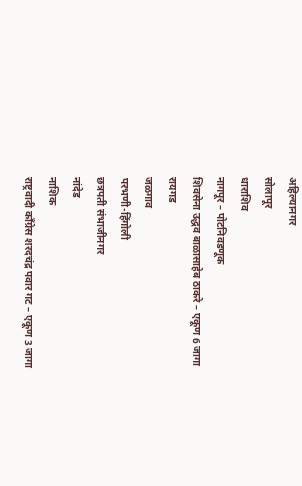अहिल्यानगर
सोलापूर
धाराशिव
नागपूर – पोटनिवडणूक
शिवसेना उद्धव बाळासाहेब ठाकरे – एकूण 6 जागा
रायगड
जळगाव
परभणी-हिंगोली
छत्रपती संभाजीनगर
नांदेड
नाशिक
राष्ट्रवादी काँग्रेस शरदचंद्र पवार गट – एकूण 3 जागा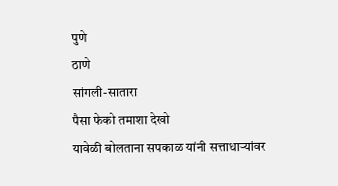पुणे
ठाणे
सांगली-सातारा
पैसा फेको तमाशा देखो
यावेळी बोलताना सपकाळ यांनी सत्ताधाऱ्यांवर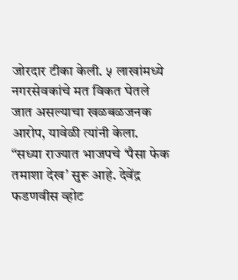जोरदार टीका केली. ५ लाखांमध्ये नगरसेवकांचे मत विकत घेतले जात असल्याचा खळबळजनक आरोप, यावेळी त्यांनी केला. “सध्या राज्यात भाजपचे ‘पैसा फेक तमाशा देख’ सुरू आहे. देवेंद्र फडणवीस व्होट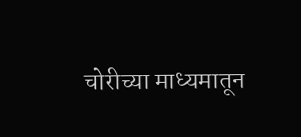चोरीच्या माध्यमातून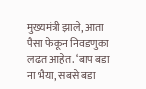मुख्यमंत्री झाले, आता पैसा फेकून निवडणुका लढत आहेत. ‘बाप बडा ना भैया, सबसे बडा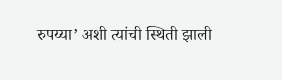रुपय्या’ अशी त्यांची स्थिती झाली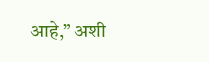आहे,” अशी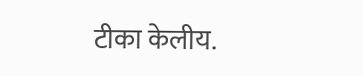टीका केलीय.